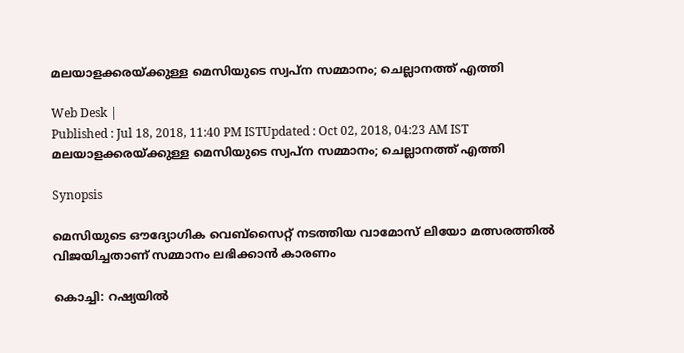മലയാളക്കരയ്ക്കുള്ള മെസിയുടെ സ്വപ്ന സമ്മാനം; ചെല്ലാനത്ത് എത്തി

Web Desk |
Published : Jul 18, 2018, 11:40 PM ISTUpdated : Oct 02, 2018, 04:23 AM IST
മലയാളക്കരയ്ക്കുള്ള മെസിയുടെ സ്വപ്ന സമ്മാനം; ചെല്ലാനത്ത് എത്തി

Synopsis

മെസിയുടെ ഔദ്യോഗിക വെബ്‌സൈറ്റ് നടത്തിയ വാമോസ് ലിയോ മത്സരത്തില്‍ വിജയിച്ചതാണ് സമ്മാനം ലഭിക്കാന്‍ കാരണം

കൊച്ചി: റഷ്യയില്‍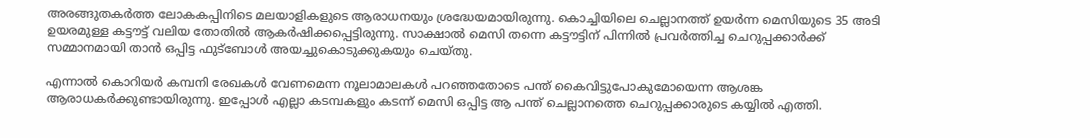അരങ്ങുതകര്‍ത്ത ലോകകപ്പിനിടെ മലയാളികളുടെ ആരാധനയും ശ്രദ്ധേയമായിരുന്നു. കൊച്ചിയിലെ ചെല്ലാനത്ത് ഉയര്‍ന്ന മെസിയുടെ 35 അടി ഉയരമുള്ള കട്ടൗട്ട് വലിയ തോതില്‍ ആകര്‍ഷിക്കപ്പെട്ടിരുന്നു. സാക്ഷാല്‍ മെസി തന്നെ കട്ടൗട്ടിന് പിന്നില്‍ പ്രവര്‍ത്തിച്ച ചെറുപ്പക്കാര്‍ക്ക് സമ്മാനമായി താന്‍ ഒപ്പിട്ട ഫുട്ബോള്‍ അയച്ചുകൊടുക്കുകയും ചെയ്തു.

എന്നാല്‍ കൊറിയർ കമ്പനി രേഖകള്‍ വേണമെന്ന നൂലാമാലകള്‍ പറഞ്ഞതോടെ പന്ത് കൈവിട്ടുപോകുമോയെന്ന ആശങ്ക ആരാധകര്‍ക്കുണ്ടായിരുന്നു. ഇപ്പോള്‍ എല്ലാ കടമ്പകളും കടന്ന് മെസി ഒപ്പിട്ട ആ പന്ത് ചെല്ലാനത്തെ ചെറുപ്പക്കാരുടെ കയ്യില്‍ എത്തി.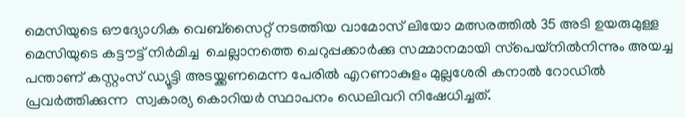മെസിയുടെ ഔദ്യോഗിക വെബ്‌സൈറ്റ് നടത്തിയ വാമോസ് ലിയോ മത്സരത്തിൽ 35 അടി ഉയരുമുള്ള മെസിയുടെ കട്ടൗട്ട് നിർമിച്ച  ചെല്ലാനത്തെ ചെറുപ്പക്കാർക്കു സമ്മാനമായി സ്‌‌‌പെയ‌്‌‌നിൽനിന്നും അയച്ച പന്താണ് കസ്റ്റംസ് ഡ്യൂട്ടി അടയ്ക്കണമെന്ന പേരിൽ എറണാകുളം മുല്ലശേരി കനാൽ റോഡിൽ പ്രവർത്തിക്കുന്ന  സ്വകാര്യ കൊറിയർ സ്ഥാപനം ഡെലിവറി നിഷേധിച്ചത്.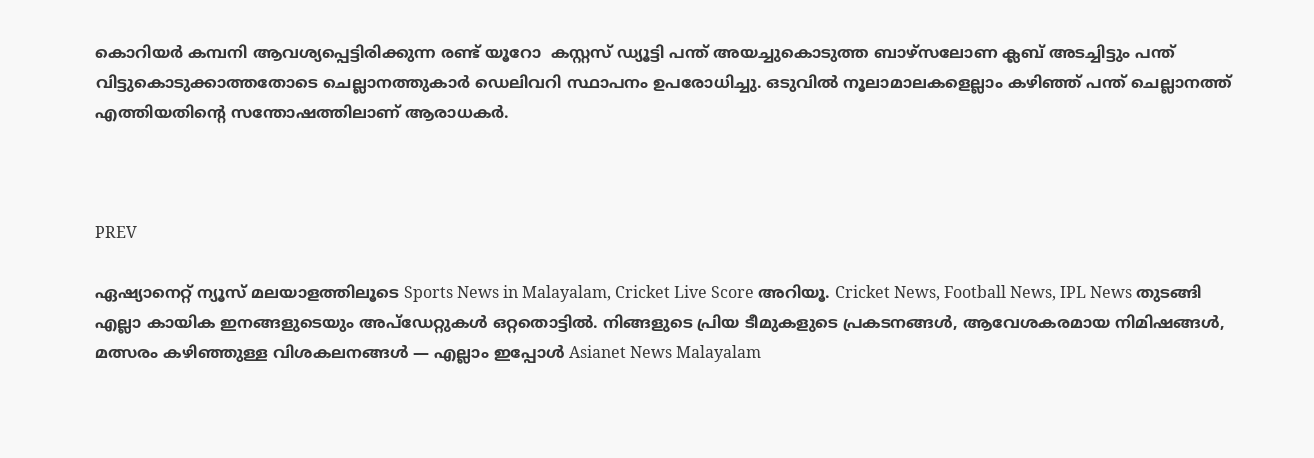കൊറിയർ കമ്പനി ആവശ്യപ്പെട്ടിരിക്കുന്ന രണ്ട് യൂറോ  കസ്റ്റസ് ഡ്യൂട്ടി പന്ത് അയച്ചുകൊടുത്ത ബാഴ്സലോണ ക്ലബ് അടച്ചിട്ടും പന്ത് വിട്ടുകൊടുക്കാത്തതോടെ ചെല്ലാനത്തുകാർ ഡെലിവറി സ്ഥാപനം ഉപരോധിച്ചു. ഒടുവില്‍ നൂലാമാലകളെല്ലാം കഴിഞ്ഞ് പന്ത് ചെല്ലാനത്ത് എത്തിയതിന്‍റെ സന്തോഷത്തിലാണ് ആരാധകര്‍.



PREV

ഏഷ്യാനെറ്റ് ന്യൂസ് മലയാളത്തിലൂടെ Sports News in Malayalam, Cricket Live Score അറിയൂ. Cricket News, Football News, IPL News തുടങ്ങി എല്ലാ കായിക ഇനങ്ങളുടെയും അപ്‌ഡേറ്റുകൾ ഒറ്റതൊട്ടിൽ. നിങ്ങളുടെ പ്രിയ ടീമുകളുടെ പ്രകടനങ്ങൾ, ആവേശകരമായ നിമിഷങ്ങൾ, മത്സരം കഴിഞ്ഞുള്ള വിശകലനങ്ങൾ — എല്ലാം ഇപ്പോൾ Asianet News Malayalam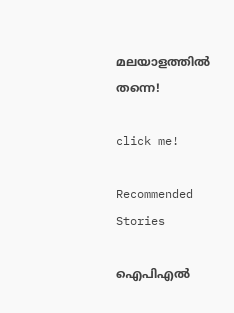മലയാളത്തിൽ തന്നെ!

click me!

Recommended Stories

ഐപിഎല്‍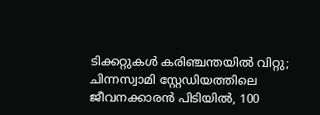ടിക്കറ്റുകള്‍ കരിഞ്ചന്തയില്‍ വിറ്റു; ചിന്നസ്വാമി സ്റ്റേഡിയത്തിലെ ജീവനക്കാരന്‍ പിടിയില്‍, 100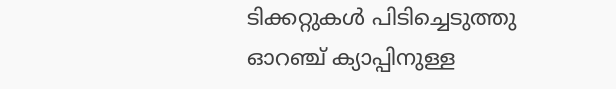ടിക്കറ്റുകള്‍ പിടിച്ചെടുത്തു
ഓറഞ്ച് ക്യാപ്പിനുള്ള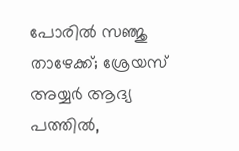പോരില്‍ സഞ്ജു താഴേക്ക്; ശ്രേയസ് അയ്യര്‍ ആദ്യ പത്തില്‍,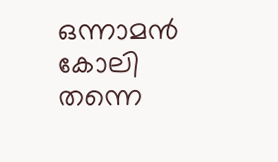ഒന്നാമന്‍ കോലി തന്നെ